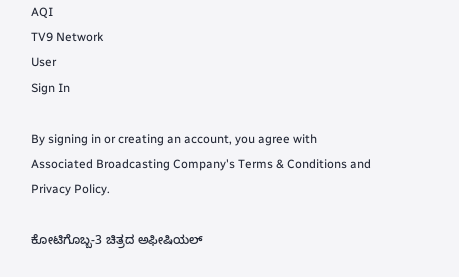AQI
TV9 Network
User
Sign In

By signing in or creating an account, you agree with Associated Broadcasting Company's Terms & Conditions and Privacy Policy.

ಕೋಟಿಗೊಬ್ಬ-3 ಚಿತ್ರದ ಅಫೀಷಿಯಲ್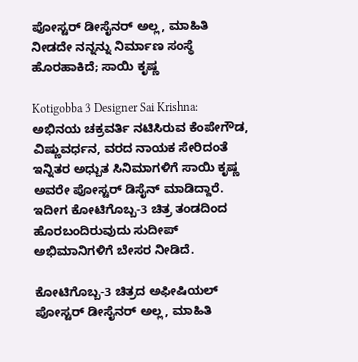ಪೋಸ್ಟರ್ ಡೀಸೈನರ್ ಅಲ್ಲ, ಮಾಹಿತಿ ನೀಡದೇ ನನ್ನನ್ನು ನಿರ್ಮಾಣ ಸಂಸ್ಥೆ ಹೊರಹಾಕಿದೆ; ಸಾಯಿ ಕೃಷ್ಣ

Kotigobba 3 Designer Sai Krishna: ಅಭಿನಯ ಚಕ್ರವರ್ತಿ ನಟಿಸಿರುವ ಕೆಂಪೇಗೌಡ, ವಿಷ್ಣುವರ್ಧನ, ವರದ ನಾಯಕ ಸೇರಿದಂತೆ ಇನ್ನಿತರ ಅಧ್ಬುತ ಸಿನಿಮಾಗಳಿಗೆ ಸಾಯಿ ಕೃಷ್ಣ ಅವರೇ ಪೋಸ್ಟರ್ ಡಿಸೈನ್ ಮಾಡಿದ್ದಾರೆ. ಇದೀಗ ಕೋಟಿಗೊಬ್ಬ-3 ಚಿತ್ರ ತಂಡದಿಂದ ಹೊರಬಂದಿರುವುದು ಸುದೀಪ್ ಅಭಿಮಾನಿಗಳಿಗೆ ಬೇಸರ ನೀಡಿದೆ.

ಕೋಟಿಗೊಬ್ಬ-3 ಚಿತ್ರದ ಅಫೀಷಿಯಲ್ ಪೋಸ್ಟರ್ ಡೀಸೈನರ್ ಅಲ್ಲ, ಮಾಹಿತಿ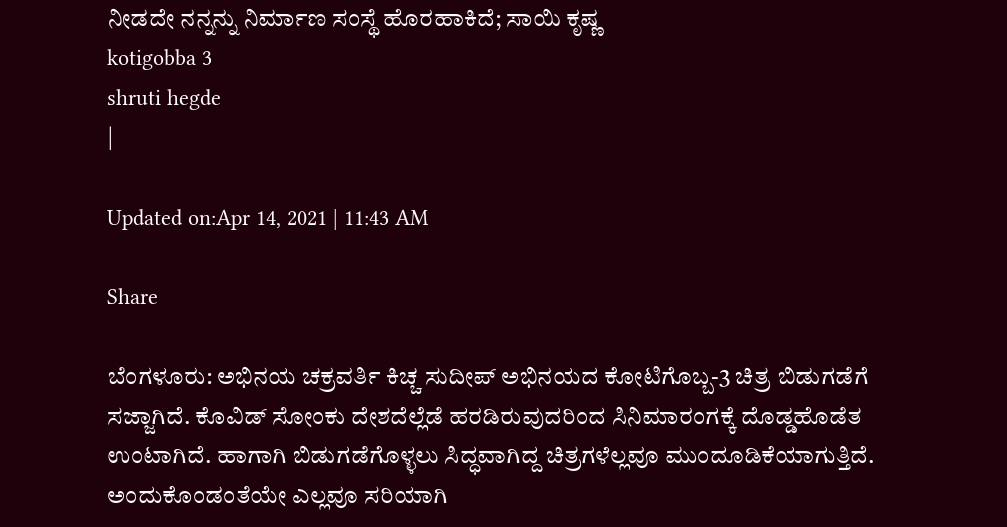ನೀಡದೇ ನನ್ನನ್ನು ನಿರ್ಮಾಣ ಸಂಸ್ಥೆ ಹೊರಹಾಕಿದೆ; ಸಾಯಿ ಕೃಷ್ಣ
kotigobba 3
shruti hegde
|

Updated on:Apr 14, 2021 | 11:43 AM

Share

ಬೆಂಗಳೂರು: ಅಭಿನಯ ಚಕ್ರವರ್ತಿ ಕಿಚ್ಚ ಸುದೀಪ್ ಅಭಿನಯದ ಕೋಟಿಗೊಬ್ಬ-3 ಚಿತ್ರ ಬಿಡುಗಡೆಗೆ ಸಜ್ಜಾಗಿದೆ. ಕೊವಿಡ್ ಸೋಂಕು ದೇಶದೆಲ್ಲೆಡೆ ಹರಡಿರುವುದರಿಂದ ಸಿನಿಮಾರಂಗಕ್ಕೆ ದೊಡ್ಡಹೊಡೆತ ಉಂಟಾಗಿದೆ. ಹಾಗಾಗಿ ಬಿಡುಗಡೆಗೊಳ್ಳಲು ಸಿದ್ಧವಾಗಿದ್ದ ಚಿತ್ರಗಳೆಲ್ಲವೂ ಮುಂದೂಡಿಕೆಯಾಗುತ್ತಿದೆ. ಅಂದುಕೊಂಡಂತೆಯೇ ಎಲ್ಲವೂ ಸರಿಯಾಗಿ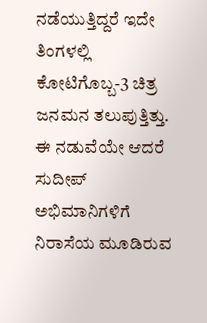ನಡೆಯುತ್ತಿದ್ದರೆ ಇದೇ ತಿಂಗಳಲ್ಲಿ ಕೋಟಿಗೊಬ್ಬ-3 ಚಿತ್ರ ಜನಮನ ತಲುಪುತ್ತಿತ್ತು. ಈ ನಡುವೆಯೇ ಆದರೆ ಸುದೀಪ್ ಅಭಿಮಾನಿಗಳಿಗೆ ನಿರಾಸೆಯ ಮೂಡಿರುವ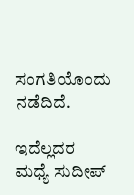ಸಂಗತಿಯೊಂದು ನಡೆದಿದೆ.

ಇದೆಲ್ಲದರ ಮಧ್ಯೆ ಸುದೀಪ್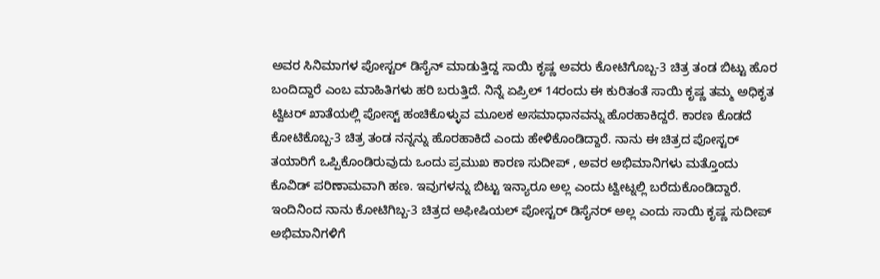ಅವರ ಸಿನಿಮಾಗಳ ಪೋಸ್ಟರ್ ಡಿಸೈನ್ ಮಾಡುತ್ತಿದ್ದ ಸಾಯಿ ಕೃಷ್ಣ ಅವರು ಕೋಟಿಗೊಬ್ಬ-3 ಚಿತ್ರ ತಂಡ ಬಿಟ್ಟು ಹೊರ ಬಂದಿದ್ದಾರೆ ಎಂಬ ಮಾಹಿತಿಗಳು ಹರಿ ಬರುತ್ತಿದೆ. ನಿನ್ನೆ ಏಪ್ರಿಲ್ 14ರಂದು ಈ ಕುರಿತಂತೆ ಸಾಯಿ ಕೃಷ್ಣ ತಮ್ಮ ಅಧಿಕೃತ ಟ್ವಿಟರ್ ಖಾತೆಯಲ್ಲಿ ಪೋಸ್ಟ್ ಹಂಚಿಕೊಳ್ಳುವ ಮೂಲಕ ಅಸಮಾಧಾನವನ್ನು ಹೊರಹಾಕಿದ್ದರೆ. ಕಾರಣ ಕೊಡದೆ ಕೋಟಿಕೊಬ್ಬ-3 ಚಿತ್ರ ತಂಡ ನನ್ನನ್ನು ಹೊರಹಾಕಿದೆ ಎಂದು ಹೇಳಿಕೊಂಡಿದ್ದಾರೆ. ನಾನು ಈ ಚಿತ್ರದ ಪೋಸ್ಟರ್ ತಯಾರಿಗೆ ಒಪ್ಪಿಕೊಂಡಿರುವುದು ಒಂದು ಪ್ರಮುಖ ಕಾರಣ ಸುದೀಪ್ , ಅವರ ಅಭಿಮಾನಿಗಳು ಮತ್ತೊಂದು ಕೊವಿಡ್ ಪರಿಣಾಮವಾಗಿ ಹಣ. ಇವುಗಳನ್ನು ಬಿಟ್ಟು ಇನ್ಯಾರೂ ಅಲ್ಲ ಎಂದು ಟ್ವೀಟ್ನಲ್ಲಿ ಬರೆದುಕೊಂಡಿದ್ದಾರೆ. ಇಂದಿನಿಂದ ನಾನು ಕೋಟಿಗಿಬ್ಬ-3 ಚಿತ್ರದ ಅಫೀಷಿಯಲ್ ಪೋಸ್ಟರ್ ಡಿಸೈನರ್ ಅಲ್ಲ ಎಂದು ಸಾಯಿ ಕೃಷ್ಣ ಸುದೀಪ್ ಅಭಿಮಾನಿಗಳಿಗೆ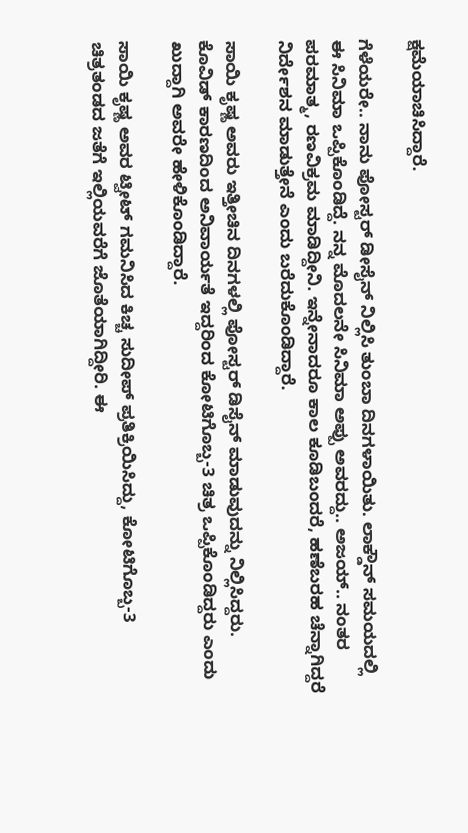ಕ್ಷಮೆಯಾಚಿಸಿದ್ದಾರೆ.

ಗೆಳೆಯರೇ.. ನಾನು ಪೋಸ್ಟರ್ ಡೀಸೈನ್ ನಿಲ್ಲಿಸಿ ತುಂಬಾ ದಿನಗಳಾಯಿತು. ಲಾಕ್ಡೌನ್ ಸಮಯದಲ್ಲಿ ಈ ಸಿನಿಮಾ ಒಪ್ಪಿಕೊಂಡಿದ್ದೆ. ನನ್ನ ಮೊದಲನೇ ಸಿನಿಮಾ ಅಪ್ಪು ಅವರದ್ದು.. ಅಜಯ್.. ನಂತರ ಪರಮಾತ್ಮ, ರಣವಿಕ್ರಮ ಮಾಡಿದ್ದೀನಿ. ಇನ್ನೇನಾದರೂ ಕಾಲ ಕೂಡಿಬಂದರೆ, ಹಣೆಬರಹ ಚೆನ್ನಾಗಿದ್ದರೆ ನಿರ್ದೇಶನ ಮಾಡುತ್ತೇನೆ ಎಂದು ಬರೆದುಕೊಂಡಿದ್ದಾರೆ.

ಸಾಯಿ ಕೃಷ್ಣ ಅವರು ಇತ್ತೀಚಿನ ದಿನಗಳಲ್ಲಿ ಪೋಸ್ಟರ್ ಡಿಸೈನ್ ಮಾಡುವುದನ್ನು ನಿಲ್ಲಿಸಿದ್ದರು. ಕೊವಿಡ್ ಕಾರಣದಿಂದ ಅನಿವಾರ್ಯತೆ ಇದ್ದರಿಂದ ಕೋಟಿಗೊಬ್ಬ-3 ಚಿತ್ರ ಒಪ್ಪಿಕೊಂಡಿದ್ದರು ಎಂದು ಖುದ್ದಾಗಿ ಅವರೇ ಹೇಳಿಕೊಂಡಿದ್ದಾರೆ.

ಸಾಯಿ ಕೃಷ್ಣ ಅವರ ಟ್ವೀಟ್ ಗಮನಿಸಿದ ಕಿಚ್ಚ ಸುದೀಪ್ ಪ್ರತಿಕ್ರಿಯಿಸಿದ್ದು, ಕೋಟಿಗೊಬ್ಬ-3 ಚಿತ್ರತಂಡದ ಜತೆಗೆ ಇಲ್ಲಿಯವರೆಗೆ ಜೊತೆಯಾಗಿದ್ದೀರಿ. ಈ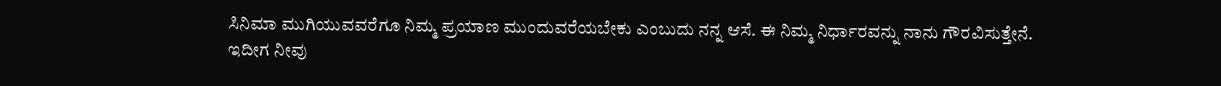ಸಿನಿಮಾ ಮುಗಿಯುವವರೆಗೂ ನಿಮ್ಮ ಪ್ರಯಾಣ ಮುಂದುವರೆಯಬೇಕು ಎಂಬುದು ನನ್ನ ಆಸೆ. ಈ ನಿಮ್ಮ ನಿರ್ಧಾರವನ್ನು ನಾನು ಗೌರವಿಸುತ್ತೇನೆ. ಇದೀಗ ನೀವು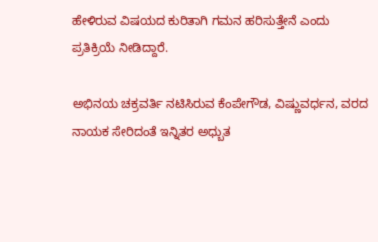ಹೇಳಿರುವ ವಿಷಯದ ಕುರಿತಾಗಿ ಗಮನ ಹರಿಸುತ್ತೇನೆ ಎಂದು ಪ್ರತಿಕ್ರಿಯೆ ನೀಡಿದ್ದಾರೆ.

ಅಭಿನಯ ಚಕ್ರವರ್ತಿ ನಟಿಸಿರುವ ಕೆಂಪೇಗೌಡ, ವಿಷ್ಣುವರ್ಧನ, ವರದ ನಾಯಕ ಸೇರಿದಂತೆ ಇನ್ನಿತರ ಅಧ್ಬುತ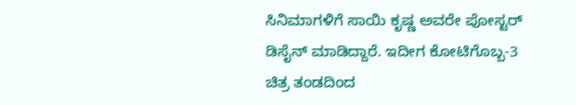ಸಿನಿಮಾಗಳಿಗೆ ಸಾಯಿ ಕೃಷ್ಣ ಅವರೇ ಪೋಸ್ಟರ್ ಡಿಸೈನ್ ಮಾಡಿದ್ದಾರೆ. ಇದೀಗ ಕೋಟಿಗೊಬ್ಬ-3 ಚಿತ್ರ ತಂಡದಿಂದ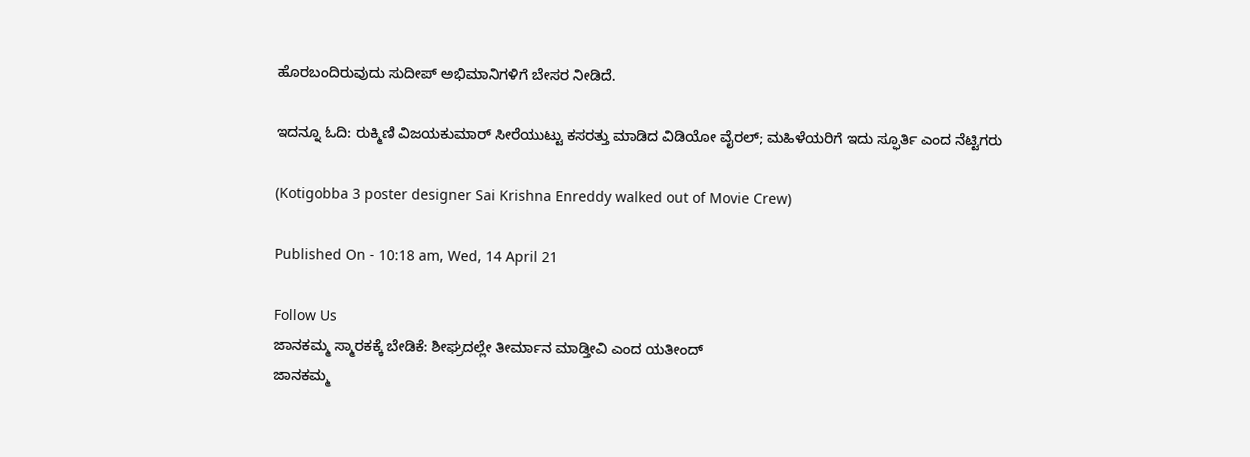ಹೊರಬಂದಿರುವುದು ಸುದೀಪ್ ಅಭಿಮಾನಿಗಳಿಗೆ ಬೇಸರ ನೀಡಿದೆ.

ಇದನ್ನೂ ಓದಿ: ರುಕ್ಮಿಣಿ ವಿಜಯಕುಮಾರ್ ಸೀರೆಯುಟ್ಟು ಕಸರತ್ತು ಮಾಡಿದ ವಿಡಿಯೋ ವೈರಲ್; ಮಹಿಳೆಯರಿಗೆ ಇದು ಸ್ಫೂರ್ತಿ ಎಂದ ನೆಟ್ಟಿಗರು

(Kotigobba 3 poster designer Sai Krishna Enreddy walked out of Movie Crew)

Published On - 10:18 am, Wed, 14 April 21

Follow Us
ಜಾನಕಮ್ಮ ಸ್ಮಾರಕಕ್ಕೆ ಬೇಡಿಕೆ: ಶೀಘ್ರದಲ್ಲೇ ತೀರ್ಮಾನ ಮಾಡ್ತೀವಿ ಎಂದ ಯತೀಂದ್
ಜಾನಕಮ್ಮ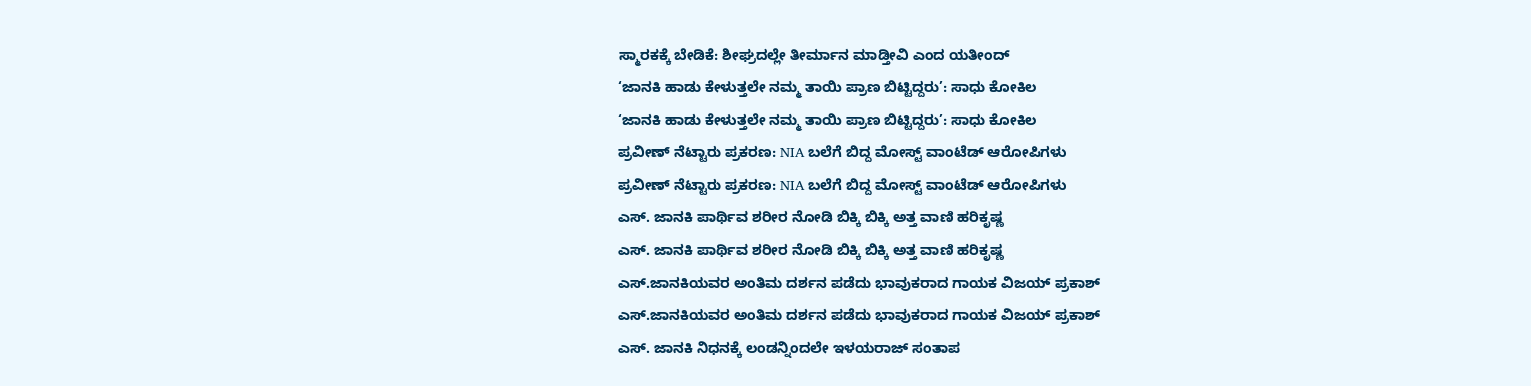ಸ್ಮಾರಕಕ್ಕೆ ಬೇಡಿಕೆ: ಶೀಘ್ರದಲ್ಲೇ ತೀರ್ಮಾನ ಮಾಡ್ತೀವಿ ಎಂದ ಯತೀಂದ್
‘ಜಾನಕಿ ಹಾಡು ಕೇಳುತ್ತಲೇ ನಮ್ಮ ತಾಯಿ ಪ್ರಾಣ ಬಿಟ್ಟಿದ್ದರು’: ಸಾಧು ಕೋಕಿಲ
‘ಜಾನಕಿ ಹಾಡು ಕೇಳುತ್ತಲೇ ನಮ್ಮ ತಾಯಿ ಪ್ರಾಣ ಬಿಟ್ಟಿದ್ದರು’: ಸಾಧು ಕೋಕಿಲ
ಪ್ರವೀಣ್ ನೆಟ್ಟಾರು ಪ್ರಕರಣ: NIA ಬಲೆಗೆ ಬಿದ್ದ ಮೋಸ್ಟ್ ವಾಂಟೆಡ್ ಆರೋಪಿಗಳು
ಪ್ರವೀಣ್ ನೆಟ್ಟಾರು ಪ್ರಕರಣ: NIA ಬಲೆಗೆ ಬಿದ್ದ ಮೋಸ್ಟ್ ವಾಂಟೆಡ್ ಆರೋಪಿಗಳು
ಎಸ್. ಜಾನಕಿ ಪಾರ್ಥಿವ ಶರೀರ ನೋಡಿ ಬಿಕ್ಕಿ ಬಿಕ್ಕಿ ಅತ್ತ ವಾಣಿ ಹರಿಕೃಷ್ಣ
ಎಸ್. ಜಾನಕಿ ಪಾರ್ಥಿವ ಶರೀರ ನೋಡಿ ಬಿಕ್ಕಿ ಬಿಕ್ಕಿ ಅತ್ತ ವಾಣಿ ಹರಿಕೃಷ್ಣ
ಎಸ್.ಜಾನಕಿಯವರ ಅಂತಿಮ ದರ್ಶನ ಪಡೆದು ಭಾವುಕರಾದ ಗಾಯಕ ವಿಜಯ್ ಪ್ರಕಾಶ್
ಎಸ್.ಜಾನಕಿಯವರ ಅಂತಿಮ ದರ್ಶನ ಪಡೆದು ಭಾವುಕರಾದ ಗಾಯಕ ವಿಜಯ್ ಪ್ರಕಾಶ್
ಎಸ್. ಜಾನಕಿ ನಿಧನಕ್ಕೆ ಲಂಡನ್ನಿಂದಲೇ ಇಳಯರಾಜ್ ಸಂತಾಪ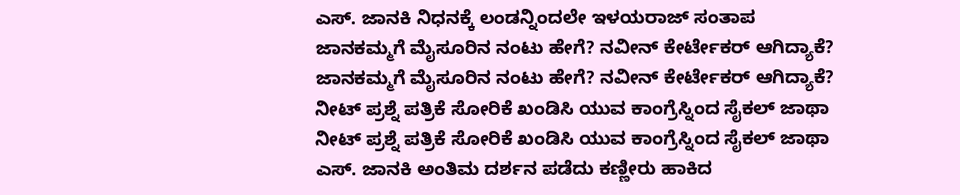ಎಸ್. ಜಾನಕಿ ನಿಧನಕ್ಕೆ ಲಂಡನ್ನಿಂದಲೇ ಇಳಯರಾಜ್ ಸಂತಾಪ
ಜಾನಕಮ್ಮಗೆ ಮೈಸೂರಿನ ನಂಟು ಹೇಗೆ? ನವೀನ್ ಕೇರ್ಟೇಕರ್ ಆಗಿದ್ಯಾಕೆ?
ಜಾನಕಮ್ಮಗೆ ಮೈಸೂರಿನ ನಂಟು ಹೇಗೆ? ನವೀನ್ ಕೇರ್ಟೇಕರ್ ಆಗಿದ್ಯಾಕೆ?
ನೀಟ್ ಪ್ರಶ್ನೆ ಪತ್ರಿಕೆ ಸೋರಿಕೆ ಖಂಡಿಸಿ ಯುವ ಕಾಂಗ್ರೆಸ್ನಿಂದ ಸೈಕಲ್ ಜಾಥಾ
ನೀಟ್ ಪ್ರಶ್ನೆ ಪತ್ರಿಕೆ ಸೋರಿಕೆ ಖಂಡಿಸಿ ಯುವ ಕಾಂಗ್ರೆಸ್ನಿಂದ ಸೈಕಲ್ ಜಾಥಾ
ಎಸ್. ಜಾನಕಿ ಅಂತಿಮ ದರ್ಶನ ಪಡೆದು ಕಣ್ಣೀರು ಹಾಕಿದ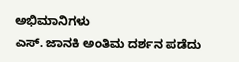ಅಭಿಮಾನಿಗಳು
ಎಸ್. ಜಾನಕಿ ಅಂತಿಮ ದರ್ಶನ ಪಡೆದು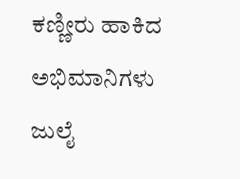ಕಣ್ಣೀರು ಹಾಕಿದ ಅಭಿಮಾನಿಗಳು
ಜುಲೈ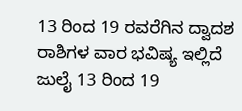13 ರಿಂದ 19 ರವರೆಗಿನ ದ್ವಾದಶ ರಾಶಿಗಳ ವಾರ ಭವಿಷ್ಯ ಇಲ್ಲಿದೆ
ಜುಲೈ 13 ರಿಂದ 19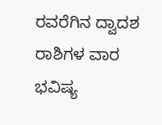ರವರೆಗಿನ ದ್ವಾದಶ ರಾಶಿಗಳ ವಾರ ಭವಿಷ್ಯ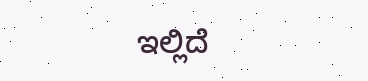ಇಲ್ಲಿದೆ